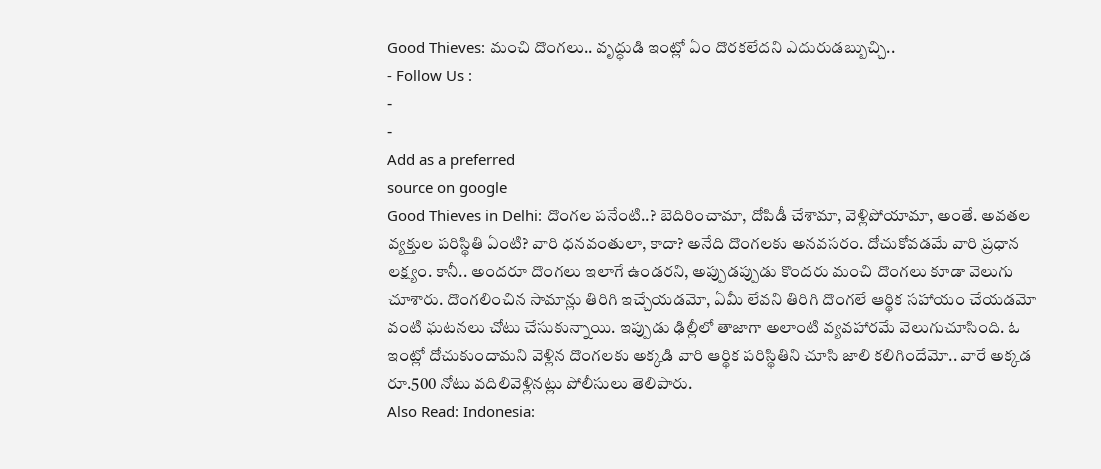Good Thieves: మంచి దొంగలు.. వృద్ధుడి ఇంట్లో ఏం దొరకలేదని ఎదురుడబ్బుచ్చి..
- Follow Us :
-
-
Add as a preferred
source on google
Good Thieves in Delhi: దొంగల పనేంటి..? బెదిరించామా, దోపిడీ చేశామా, వెళ్లిపోయామా, అంతే. అవతల వ్యక్తుల పరిస్థితి ఏంటి? వారి ధనవంతులా, కాదా? అనేది దొంగలకు అనవసరం. దోచుకోవడమే వారి ప్రధాన లక్ష్యం. కానీ.. అందరూ దొంగలు ఇలాగే ఉండరని, అప్పుడప్పుడు కొందరు మంచి దొంగలు కూడా వెలుగు చూశారు. దొంగలించిన సామాన్లు తిరిగి ఇచ్చేయడమో, ఏమీ లేవని తిరిగి దొంగలే ఆర్థిక సహాయం చేయడమో వంటి ఘటనలు చోటు చేసుకున్నాయి. ఇప్పుడు ఢిల్లీలో తాజాగా అలాంటి వ్యవహారమే వెలుగుచూసింది. ఓ ఇంట్లో దోచుకుందామని వెళ్లిన దొంగలకు అక్కడి వారి ఆర్థిక పరిస్థితిని చూసి జాలి కలిగిందేమో.. వారే అక్కడ రూ.500 నోటు వదిలివెళ్లినట్లు పోలీసులు తెలిపారు.
Also Read: Indonesia: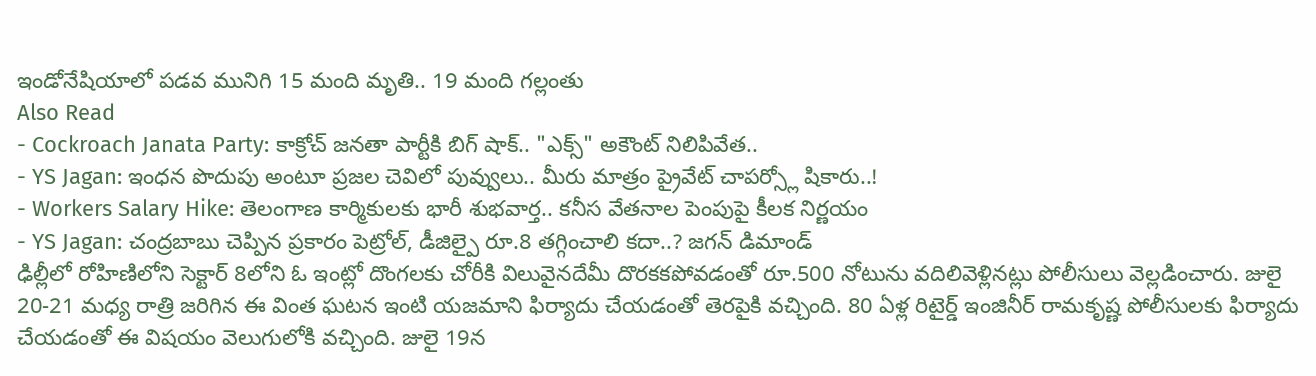ఇండోనేషియాలో పడవ మునిగి 15 మంది మృతి.. 19 మంది గల్లంతు
Also Read
- Cockroach Janata Party: కాక్రోచ్ జనతా పార్టీకి బిగ్ షాక్.. "ఎక్స్" అకౌంట్ నిలిపివేత..
- YS Jagan: ఇంధన పొదుపు అంటూ ప్రజల చెవిలో పువ్వులు.. మీరు మాత్రం ప్రైవేట్ చాపర్స్లో షికారు..!
- Workers Salary Hike: తెలంగాణ కార్మికులకు భారీ శుభవార్త.. కనీస వేతనాల పెంపుపై కీలక నిర్ణయం
- YS Jagan: చంద్రబాబు చెప్పిన ప్రకారం పెట్రోల్, డీజిల్పై రూ.8 తగ్గించాలి కదా..? జగన్ డిమాండ్
ఢిల్లీలో రోహిణిలోని సెక్టార్ 8లోని ఓ ఇంట్లో దొంగలకు చోరీకి విలువైనదేమీ దొరకకపోవడంతో రూ.500 నోటును వదిలివెళ్లినట్లు పోలీసులు వెల్లడించారు. జులై 20-21 మధ్య రాత్రి జరిగిన ఈ వింత ఘటన ఇంటి యజమాని ఫిర్యాదు చేయడంతో తెరపైకి వచ్చింది. 80 ఏళ్ల రిటైర్డ్ ఇంజినీర్ రామకృష్ణ పోలీసులకు ఫిర్యాదు చేయడంతో ఈ విషయం వెలుగులోకి వచ్చింది. జులై 19న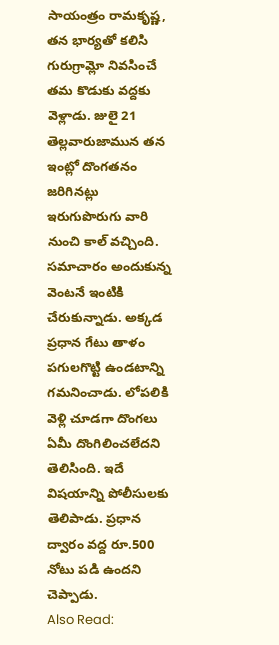సాయంత్రం రామకృష్ణ, తన భార్యతో కలిసి గురుగ్రామ్లో నివసించే తమ కొడుకు వద్దకు వెళ్లాడు. జులై 21 తెల్లవారుజామున తన ఇంట్లో దొంగతనం జరిగినట్లు ఇరుగుపొరుగు వారి నుంచి కాల్ వచ్చింది. సమాచారం అందుకున్న వెంటనే ఇంటికి చేరుకున్నాడు. అక్కడ ప్రధాన గేటు తాళం పగులగొట్టి ఉండటాన్ని గమనించాడు. లోపలికి వెళ్లి చూడగా దొంగలు ఏమీ దొంగిలించలేదని తెలిసింది. ఇదే విషయాన్ని పోలీసులకు తెలిపాడు. ప్రధాన ద్వారం వద్ద రూ.500 నోటు పడి ఉందని చెప్పాడు.
Also Read: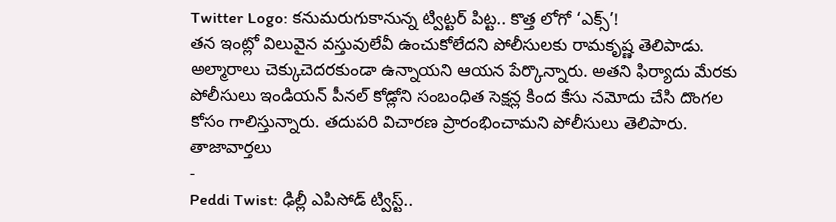Twitter Logo: కనుమరుగుకానున్న ట్విట్టర్ పిట్ట.. కొత్త లోగో ‘ఎక్స్’!
తన ఇంట్లో విలువైన వస్తువులేవీ ఉంచుకోలేదని పోలీసులకు రామకృష్ణ తెలిపాడు. అల్మారాలు చెక్కుచెదరకుండా ఉన్నాయని ఆయన పేర్కొన్నారు. అతని ఫిర్యాదు మేరకు పోలీసులు ఇండియన్ పీనల్ కోడ్లోని సంబంధిత సెక్షన్ల కింద కేసు నమోదు చేసి దొంగల కోసం గాలిస్తున్నారు. తదుపరి విచారణ ప్రారంభించామని పోలీసులు తెలిపారు.
తాజావార్తలు
-
Peddi Twist: ఢిల్లీ ఎపిసోడ్ ట్విస్ట్..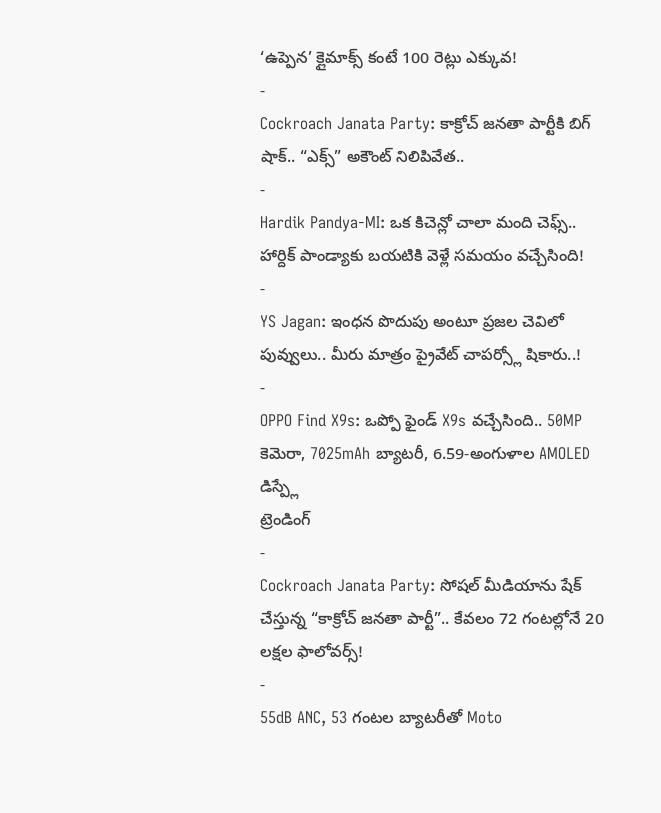‘ఉప్పెన’ క్లైమాక్స్ కంటే 100 రెట్లు ఎక్కువ!
-
Cockroach Janata Party: కాక్రోచ్ జనతా పార్టీకి బిగ్ షాక్.. “ఎక్స్” అకౌంట్ నిలిపివేత..
-
Hardik Pandya-MI: ఒక కిచెన్లో చాలా మంది చెఫ్స్.. హార్దిక్ పాండ్యాకు బయటికి వెళ్లే సమయం వచ్చేసింది!
-
YS Jagan: ఇంధన పొదుపు అంటూ ప్రజల చెవిలో పువ్వులు.. మీరు మాత్రం ప్రైవేట్ చాపర్స్లో షికారు..!
-
OPPO Find X9s: ఒప్పో ఫైండ్ X9s వచ్చేసింది.. 50MP కెమెరా, 7025mAh బ్యాటరీ, 6.59-అంగుళాల AMOLED డిస్ప్లే
ట్రెండింగ్
-
Cockroach Janata Party: సోషల్ మీడియాను షేక్ చేస్తున్న “కాక్రోచ్ జనతా పార్టీ”.. కేవలం 72 గంటల్లోనే 20 లక్షల ఫాలోవర్స్!
-
55dB ANC, 53 గంటల బ్యాటరీతో Moto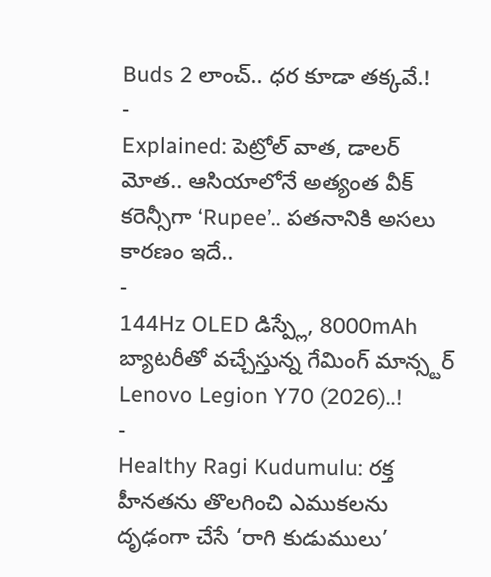Buds 2 లాంచ్.. ధర కూడా తక్కవే.!
-
Explained: పెట్రోల్ వాత, డాలర్ మోత.. ఆసియాలోనే అత్యంత వీక్ కరెన్సీగా ‘Rupee’.. పతనానికి అసలు కారణం ఇదే..
-
144Hz OLED డిస్ప్లే, 8000mAh బ్యాటరీతో వచ్చేస్తున్న గేమింగ్ మాన్స్టర్ Lenovo Legion Y70 (2026)..!
-
Healthy Ragi Kudumulu: రక్త హీనతను తొలగించి ఎముకలను దృఢంగా చేసే ‘రాగి కుడుములు’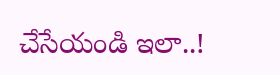చేసేయండి ఇలా..!